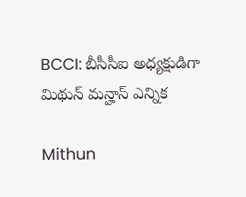BCCI: బీసీసీఐ అధ్యక్షుడిగా మిథున్ మన్హాస్ ఎన్నిక

Mithun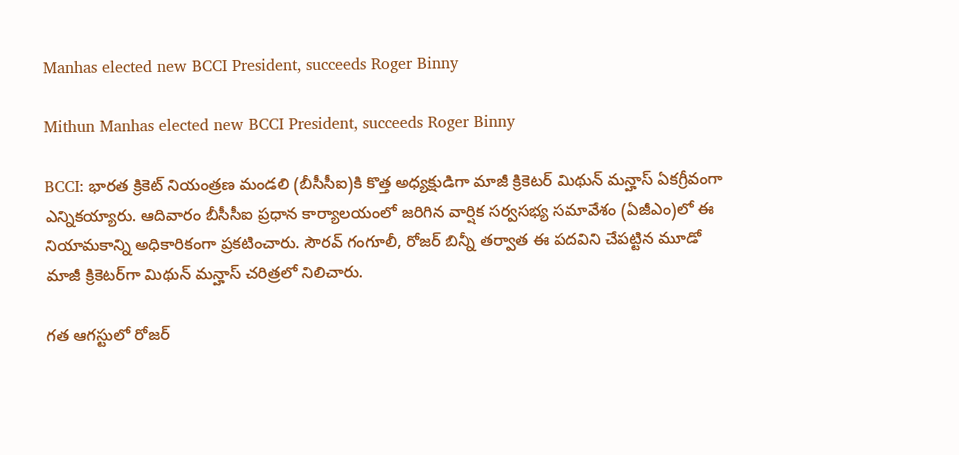Manhas elected new BCCI President, succeeds Roger Binny

Mithun Manhas elected new BCCI President, succeeds Roger Binny

BCCI: భారత క్రికెట్ నియంత్రణ మండలి (బీసీసీఐ)కి కొత్త అధ్యక్షుడిగా మాజీ క్రికెటర్ మిథున్ మన్హాస్ ఏకగ్రీవంగా ఎన్నికయ్యారు. ఆదివారం బీసీసీఐ ప్రధాన కార్యాలయంలో జరిగిన వార్షిక సర్వసభ్య సమావేశం (ఏజీఎం)లో ఈ నియామకాన్ని అధికారికంగా ప్రకటించారు. సౌరవ్ గంగూలీ, రోజర్ బిన్నీ తర్వాత ఈ పదవిని చేపట్టిన మూడో మాజీ క్రికెటర్‌గా మిథున్ మన్హాస్ చరిత్రలో నిలిచారు.

గత ఆగస్టులో రోజర్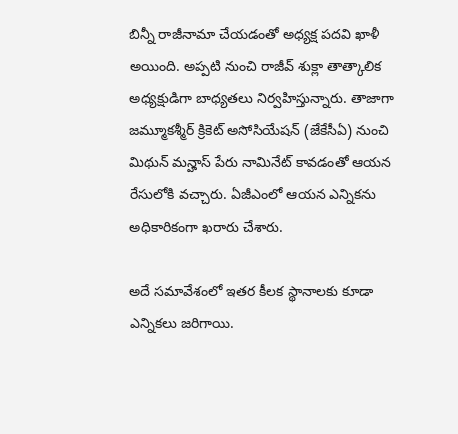బిన్నీ రాజీనామా చేయడంతో అధ్యక్ష పదవి ఖాళీ అయింది. అప్పటి నుంచి రాజీవ్ శుక్లా తాత్కాలిక అధ్యక్షుడిగా బాధ్యతలు నిర్వహిస్తున్నారు. తాజాగా జమ్మూకశ్మీర్ క్రికెట్ అసోసియేషన్ (జేకేసీఏ) నుంచి మిథున్ మన్హాస్ పేరు నామినేట్ కావడంతో ఆయన రేసులోకి వచ్చారు. ఏజీఎంలో ఆయన ఎన్నికను అధికారికంగా ఖరారు చేశారు.

అదే సమావేశంలో ఇతర కీలక స్థానాలకు కూడా ఎన్నికలు జరిగాయి.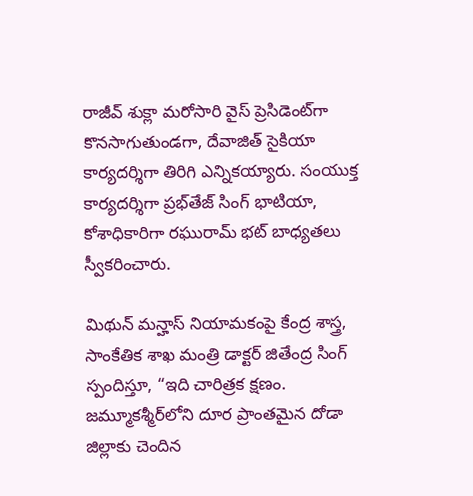రాజీవ్ శుక్లా మరోసారి వైస్ ప్రెసిడెంట్‌గా కొనసాగుతుండగా, దేవాజిత్ సైకియా కార్యదర్శిగా తిరిగి ఎన్నికయ్యారు. సంయుక్త కార్యదర్శిగా ప్రభ్‌తేజ్ సింగ్ భాటియా, కోశాధికారిగా రఘురామ్ భట్ బాధ్యతలు స్వీకరించారు.

మిథున్ మన్హాస్ నియామకంపై కేంద్ర శాస్త్ర, సాంకేతిక శాఖ మంత్రి డాక్టర్ జితేంద్ర సింగ్ స్పందిస్తూ, “ఇది చారిత్రక క్షణం. జమ్మూకశ్మీర్‌లోని దూర ప్రాంతమైన దోడా జిల్లాకు చెందిన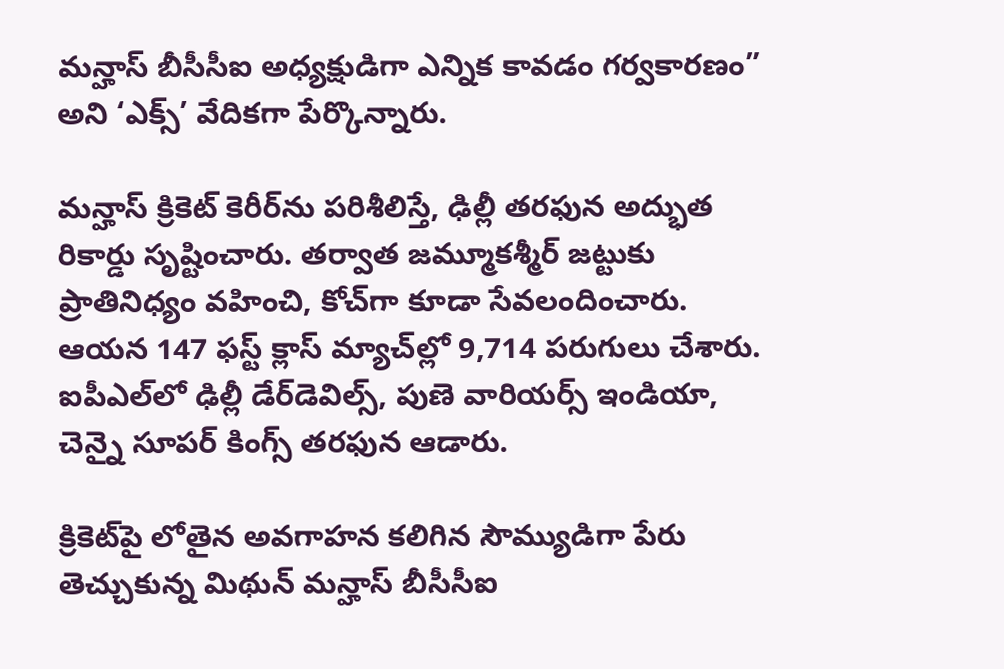మన్హాస్ బీసీసీఐ అధ్యక్షుడిగా ఎన్నిక కావడం గర్వకారణం” అని ‘ఎక్స్’ వేదికగా పేర్కొన్నారు.

మన్హాస్ క్రికెట్ కెరీర్‌ను పరిశీలిస్తే, ఢిల్లీ తరఫున అద్భుత రికార్డు సృష్టించారు. తర్వాత జమ్మూకశ్మీర్ జట్టుకు ప్రాతినిధ్యం వహించి, కోచ్‌గా కూడా సేవలందించారు. ఆయన 147 ఫస్ట్ క్లాస్ మ్యాచ్‌ల్లో 9,714 పరుగులు చేశారు. ఐపీఎల్‌లో ఢిల్లీ డేర్‌డెవిల్స్, పుణె వారియర్స్ ఇండియా, చెన్నై సూపర్ కింగ్స్ తరఫున ఆడారు.

క్రికెట్‌పై లోతైన అవగాహన కలిగిన సౌమ్యుడిగా పేరు తెచ్చుకున్న మిథున్ మన్హాస్ బీసీసీఐ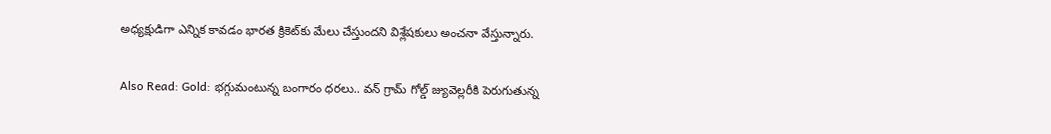అధ్యక్షుడిగా ఎన్నిక కావడం భారత క్రికెట్‌కు మేలు చేస్తుందని విశ్లేషకులు అంచనా వేస్తున్నారు.

Also Read: Gold: భగ్గుమంటున్న బంగారం ధరలు.. వన్ గ్రామ్ గోల్డ్ జ్యువెల్లరీకి పెరుగుతున్న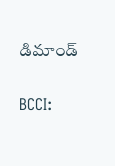డిమాండ్

BCCI: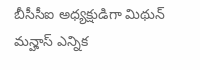బీసీసీఐ అధ్యక్షుడిగా మిథున్ మన్హాస్ ఎన్నిక